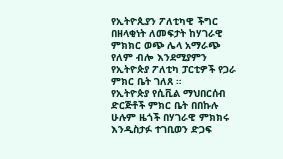የኢትዮጲያን ፖለቲካዊ ችግር በዘላቂነት ለመፍታት ከሃገራዊ ምክክር ወጭ ሌላ አማራጭ የለም ብሎ እንደሚያምን የኢትዮጵያ ፖለቲካ ፓርቲዎች የጋራ ምክር ቤት ገለጸ ።
የኢትዮጵያ የሲቪል ማህበርሰብ ድርጅቶች ምክር ቤት በበኩሉ ሁሉም ዜጎች በሃገራዊ ምክክሩ እንዲስታፉ ተገቢወን ድጋፍ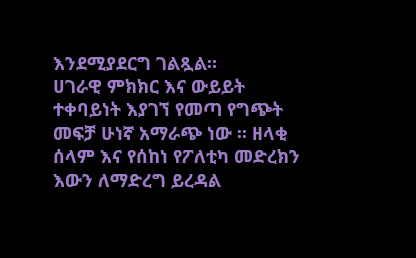እንደሚያደርግ ገልጿል።
ሀገራዊ ምክክር እና ውይይት ተቀባይነት እያገኘ የመጣ የግጭት መፍቻ ሁነኛ አማራጭ ነው ፡፡ ዘላቂ ሰላም እና የሰከነ የፖለቲካ መድረክን እውን ለማድረግ ይረዳል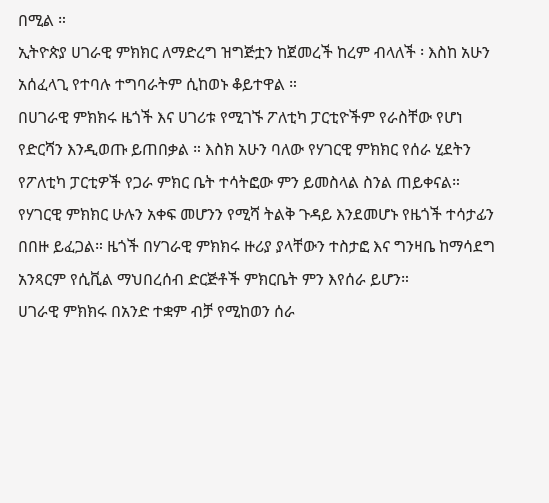በሚል ።
ኢትዮጵያ ሀገራዊ ምክክር ለማድረግ ዝግጅቷን ከጀመረች ከረም ብላለች ፡ እስከ አሁን አሰፈላጊ የተባሉ ተግባራትም ሲከወኑ ቆይተዋል ።
በሀገራዊ ምክክሩ ዜጎች እና ሀገሪቱ የሚገኙ ፖለቲካ ፓርቲዮችም የራስቸው የሆነ የድርሻን እንዲወጡ ይጠበቃል ። እስክ አሁን ባለው የሃገርዊ ምክክር የሰራ ሂደትን የፖለቲካ ፓርቲዎች የጋራ ምክር ቤት ተሳትፎው ምን ይመስላል ስንል ጠይቀናል።
የሃገርዊ ምክክር ሁሉን አቀፍ መሆንን የሚሻ ትልቅ ጉዳይ እንደመሆኑ የዜጎች ተሳታፊን በበዙ ይፈጋል። ዜጎች በሃገራዊ ምክክሩ ዙሪያ ያላቸውን ተስታፎ እና ግንዛቤ ከማሳደግ አንጻርም የሲቪል ማህበረሰብ ድርጅቶች ምክርቤት ምን እየሰራ ይሆን።
ሀገራዊ ምክክሩ በአንድ ተቋም ብቻ የሚከወን ሰራ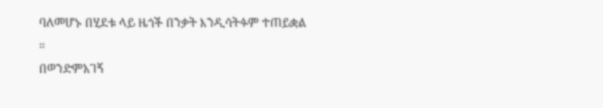ባለመሆኑ በሂደቱ ላይ ዜጎች በንቃት እንዲሳትፉም ተጠይቋል ።
በወንድምአገኝ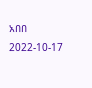አበበ
2022-10-17